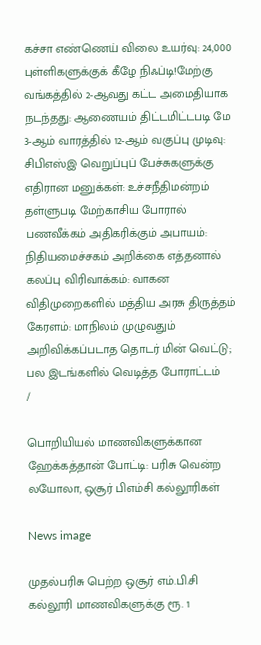கச்சா எண்ணெய் விலை உயர்வு: 24,000 புள்ளிகளுக்குக் கீழே நிஃப்டி!மேற்கு வங்கத்தில் 2-ஆவது கட்ட அமைதியாக நடந்தது: ஆணையம் திட்டமிட்டபடி மே 3-ஆம் வாரத்தில் 12-ஆம் வகுப்பு முடிவு: சிபிஎஸ்இ வெறுப்புப் பேச்சுகளுக்கு எதிரான மனுக்கள்: உச்சநீதிமன்றம் தள்ளுபடி மேற்காசிய போரால் பணவீக்கம் அதிகரிக்கும் அபாயம்: நிதியமைச்சகம் அறிக்கை எத்தனால் கலப்பு விரிவாக்கம்: வாகன விதிமுறைகளில் மத்திய அரசு திருத்தம் கேரளம்: மாநிலம் முழுவதும் அறிவிக்கப்படாத தொடர் மின் வெட்டு; பல இடங்களில் வெடித்த போராட்டம்
/

பொறியியல் மாணவிகளுக்கான ஹேக்கத்தான் போட்டி: பரிசு வென்ற லயோலா, ஒசூர் பிஎம்சி கல்லூரிகள்

News image

முதல்பரிசு பெற்ற ஒசூர் எம்.பி.சி கல்லூரி மாணவிகளுக்கு ரூ. 1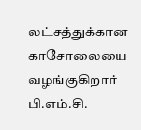லட்சத்துக்கான காசோலையை வழங்குகிறார் பி.எம்.சி.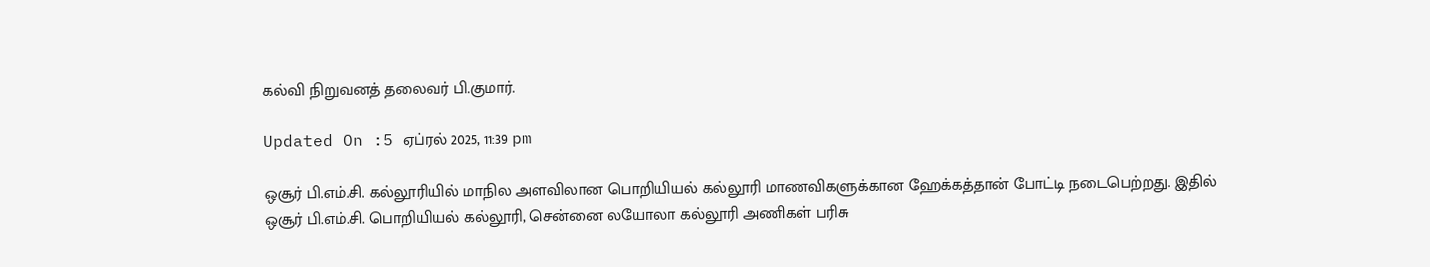கல்வி நிறுவனத் தலைவர் பி.குமார்.

Updated On :5 ஏப்ரல் 2025, 11:39 pm

ஒசூர் பி.எம்.சி. கல்லூரியில் மாநில அளவிலான பொறியியல் கல்லூரி மாணவிகளுக்கான ஹேக்கத்தான் போட்டி நடைபெற்றது. இதில் ஒசூர் பி.எம்.சி. பொறியியல் கல்லூரி, சென்னை லயோலா கல்லூரி அணிகள் பரிசு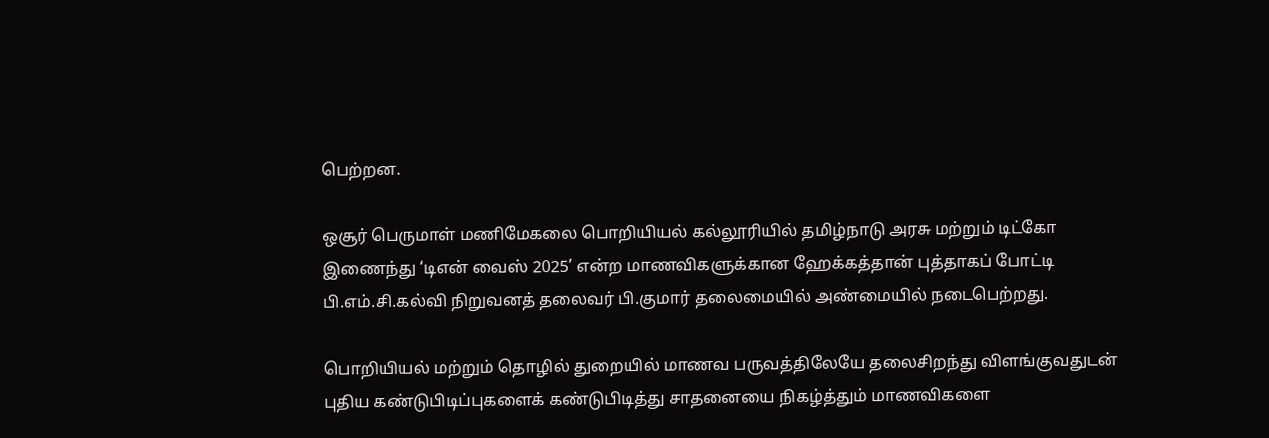பெற்றன.

ஒசூர் பெருமாள் மணிமேகலை பொறியியல் கல்லூரியில் தமிழ்நாடு அரசு மற்றும் டிட்கோ இணைந்து ‘டிஎன் வைஸ் 2025’ என்ற மாணவிகளுக்கான ஹேக்கத்தான் புத்தாகப் போட்டி பி.எம்.சி.கல்வி நிறுவனத் தலைவர் பி.குமார் தலைமையில் அண்மையில் நடைபெற்றது.

பொறியியல் மற்றும் தொழில் துறையில் மாணவ பருவத்திலேயே தலைசிறந்து விளங்குவதுடன் புதிய கண்டுபிடிப்புகளைக் கண்டுபிடித்து சாதனையை நிகழ்த்தும் மாணவிகளை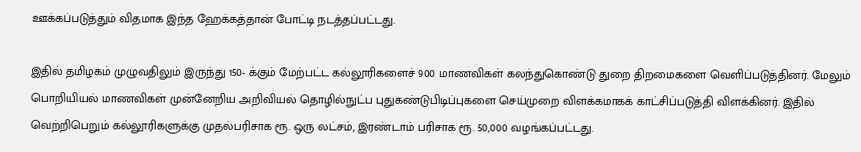ஊக்கப்படுத்தும் விதமாக இந்த ஹேக்கத்தான் போட்டி நடத்தப்பட்டது.

இதில் தமிழகம் முழுவதிலும் இருந்து 150- க்கும் மேற்பட்ட கல்லூரிகளைச் 900 மாணவிகள் கலந்துகொண்டு துறை திறமைகளை வெளிப்படுத்தினர். மேலும் பொறியியல் மாணவிகள் முன்னேறிய அறிவியல் தொழில்நுட்ப புதுகண்டுபிடிப்புகளை செய்முறை விளக்கமாகக் காட்சிப்படுத்தி விளக்கினர். இதில் வெற்றிபெறும் கல்லூரிகளுக்கு முதல்பரிசாக ரூ. ஒரு லட்சம், இரண்டாம் பரிசாக ரூ. 50,000 வழங்கப்பட்டது.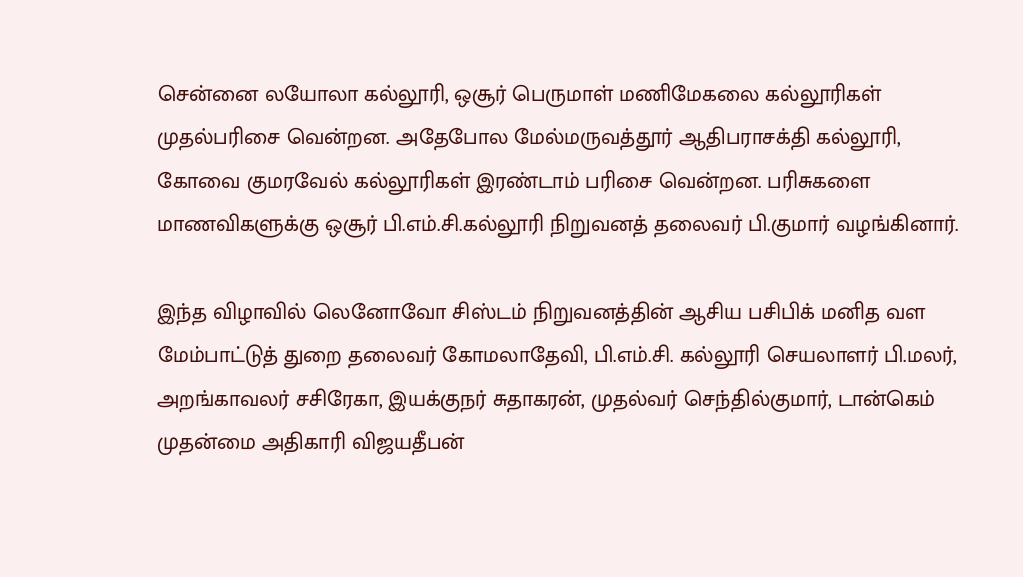சென்னை லயோலா கல்லூரி, ஒசூர் பெருமாள் மணிமேகலை கல்லூரிகள் முதல்பரிசை வென்றன. அதேபோல மேல்மருவத்தூர் ஆதிபராசக்தி கல்லூரி, கோவை குமரவேல் கல்லூரிகள் இரண்டாம் பரிசை வென்றன. பரிசுகளை மாணவிகளுக்கு ஒசூர் பி.எம்.சி.கல்லூரி நிறுவனத் தலைவர் பி.குமார் வழங்கினார்.

இந்த விழாவில் லெனோவோ சிஸ்டம் நிறுவனத்தின் ஆசிய பசிபிக் மனித வள மேம்பாட்டுத் துறை தலைவர் கோமலாதேவி, பி.எம்.சி. கல்லூரி செயலாளர் பி.மலர், அறங்காவலர் சசிரேகா, இயக்குநர் சுதாகரன், முதல்வர் செந்தில்குமார், டான்கெம் முதன்மை அதிகாரி விஜயதீபன்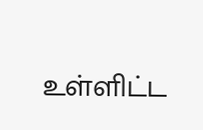உள்ளிட்ட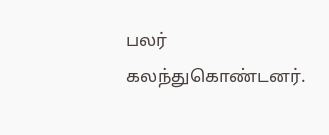பலர் கலந்துகொண்டனர்.